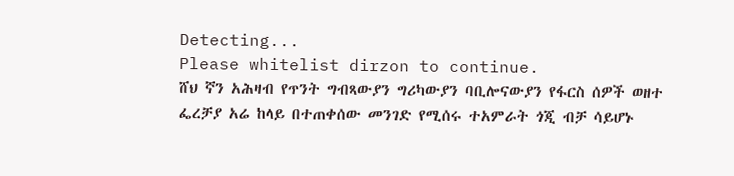Detecting...
Please whitelist dirzon to continue.
ሸህ ኛን አሕዛብ የጥንት ግብጻውያን ግሪካውያን ባቢሎናውያን የፋርስ ሰዎች ወዘተ ፌረቻያ አሬ ከላይ በተጠቀሰው መንገድ የሚሰሩ ተአምራት ጎጂ ብቻ ሳይሆኑ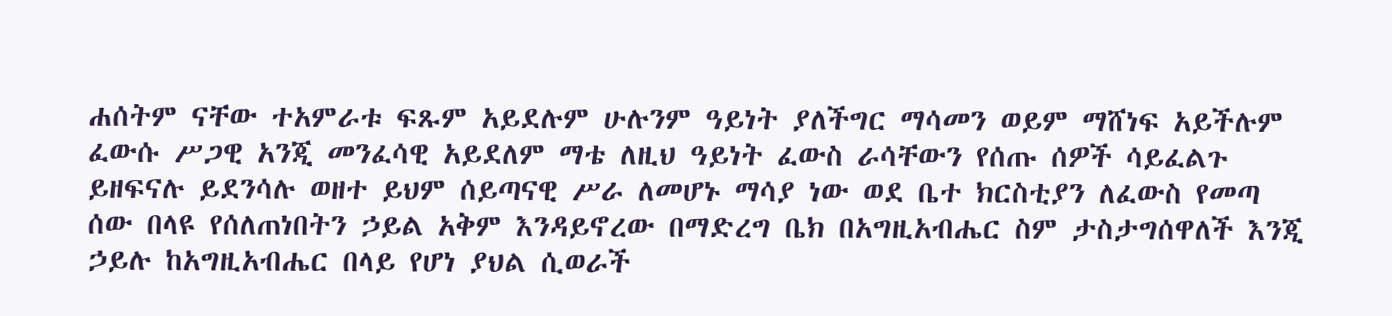ሐሰትም ናቸው ተአምራቱ ፍጹም አይደሉም ሁሉንም ዓይነት ያለችግር ማሳመን ወይም ማሸነፍ አይችሉም ፈውሱ ሥጋዊ አንጂ መንፈሳዊ አይደለም ማቴ ለዚህ ዓይነት ፈውስ ራሳቸውን የሰጡ ሰዎች ሳይፈልጉ ይዘፍናሉ ይደንሳሉ ወዘተ ይህም ሰይጣናዊ ሥራ ለመሆኑ ማሳያ ነው ወደ ቤተ ክርስቲያን ለፈውስ የመጣ ሰው በላዩ የሰለጠነበትን ኃይል አቅም እንዳይኖረው በማድረግ ቤክ በአግዚአብሔር ስም ታስታግሰዋለች እንጂ ኃይሉ ከአግዚአብሔር በላይ የሆነ ያህል ሲወራች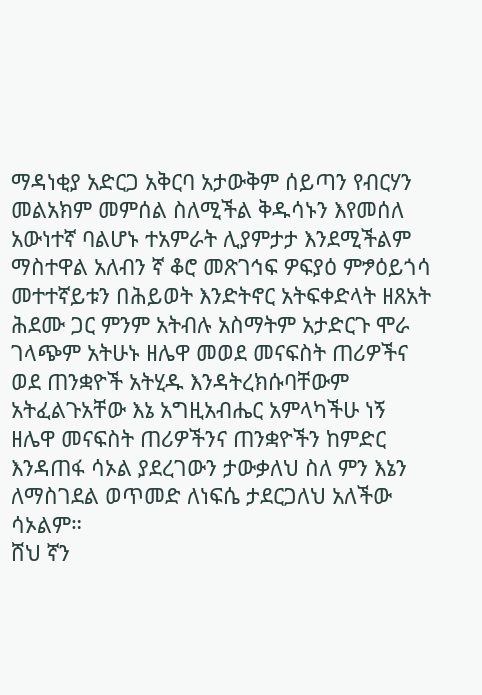ማዳነቂያ አድርጋ አቅርባ አታውቅም ሰይጣን የብርሃን መልአክም መምሰል ስለሚችል ቅዱሳኑን እየመሰለ አውነተኛ ባልሆኑ ተአምራት ሊያምታታ እንደሚችልም ማስተዋል አለብን ኛ ቆሮ መጽገኅፍ ዎፍያዕ ምፇዕይጎሳ መተተኛይቱን በሕይወት እንድትኖር አትፍቀድላት ዘጸአት ሕደሙ ጋር ምንም አትብሉ አስማትም አታድርጉ ሞራ ገላጭም አትሁኑ ዘሌዋ መወደ መናፍስት ጠሪዎችና ወደ ጠንቋዮች አትሂዱ እንዳትረክሱባቸውም አትፈልጉአቸው እኔ አግዚአብሔር አምላካችሁ ነኝ ዘሌዋ መናፍስት ጠሪዎችንና ጠንቋዮችን ከምድር እንዳጠፋ ሳኦል ያደረገውን ታውቃለህ ስለ ምን እኔን ለማስገደል ወጥመድ ለነፍሴ ታደርጋለህ አለችው ሳኦልም።
ሸህ ኛን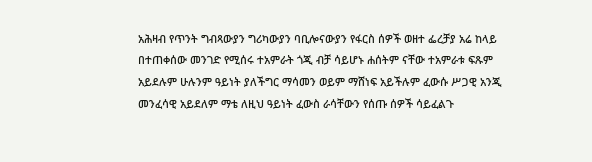አሕዛብ የጥንት ግብጻውያን ግሪካውያን ባቢሎናውያን የፋርስ ሰዎች ወዘተ ፌረቻያ አሬ ከላይ በተጠቀሰው መንገድ የሚሰሩ ተአምራት ጎጂ ብቻ ሳይሆኑ ሐሰትም ናቸው ተአምራቱ ፍጹም አይደሉም ሁሉንም ዓይነት ያለችግር ማሳመን ወይም ማሸነፍ አይችሉም ፈውሱ ሥጋዊ አንጂ መንፈሳዊ አይደለም ማቴ ለዚህ ዓይነት ፈውስ ራሳቸውን የሰጡ ሰዎች ሳይፈልጉ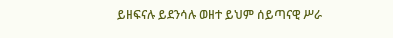ይዘፍናሉ ይደንሳሉ ወዘተ ይህም ሰይጣናዊ ሥራ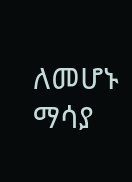ለመሆኑ ማሳያ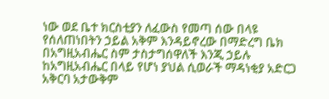ነው ወደ ቤተ ክርስቲያን ለፈውስ የመጣ ሰው በላዩ የሰለጠነበትን ኃይል አቅም እንዳይኖረው በማድረግ ቤክ በአግዚአብሔር ስም ታስታግሰዋለች እንጂ ኃይሉ ከአግዚአብሔር በላይ የሆነ ያህል ሲወራች ማዳነቂያ አድርጋ አቅርባ አታውቅም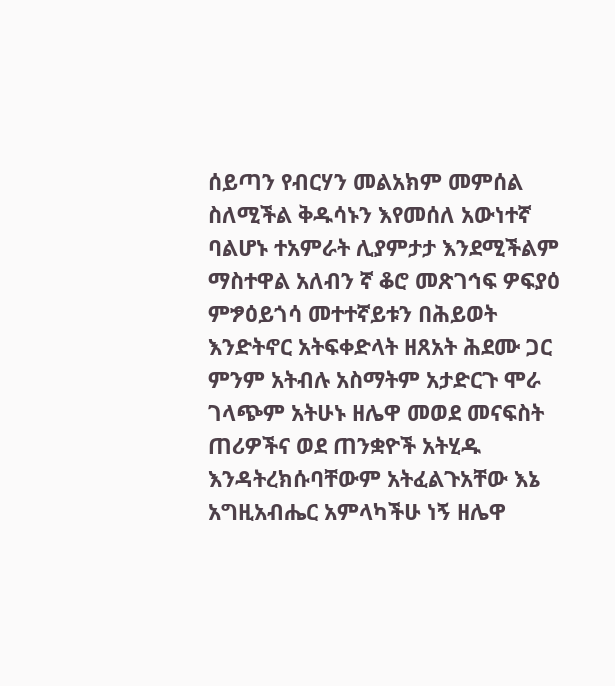ሰይጣን የብርሃን መልአክም መምሰል ስለሚችል ቅዱሳኑን እየመሰለ አውነተኛ ባልሆኑ ተአምራት ሊያምታታ እንደሚችልም ማስተዋል አለብን ኛ ቆሮ መጽገኅፍ ዎፍያዕ ምፇዕይጎሳ መተተኛይቱን በሕይወት እንድትኖር አትፍቀድላት ዘጸአት ሕደሙ ጋር ምንም አትብሉ አስማትም አታድርጉ ሞራ ገላጭም አትሁኑ ዘሌዋ መወደ መናፍስት ጠሪዎችና ወደ ጠንቋዮች አትሂዱ እንዳትረክሱባቸውም አትፈልጉአቸው እኔ አግዚአብሔር አምላካችሁ ነኝ ዘሌዋ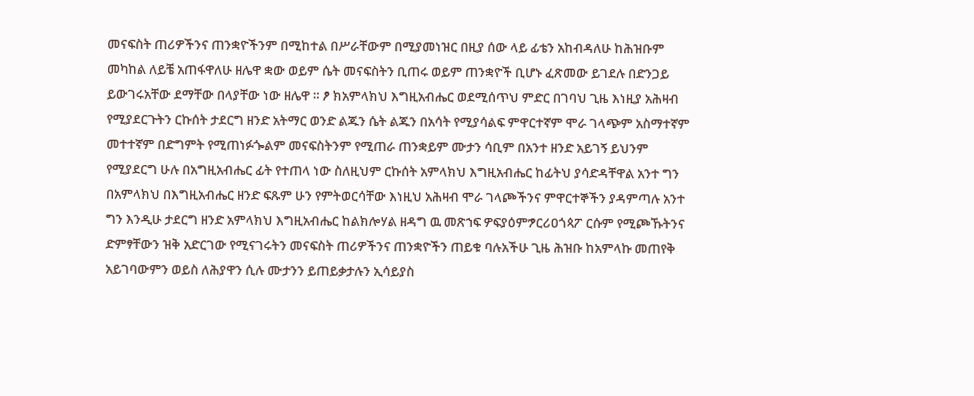መናፍስት ጠሪዎችንና ጠንቋዮችንም በሚከተል በሥራቸውም በሚያመነዝር በዚያ ሰው ላይ ፊቴን አከብዳለሁ ከሕዝቡም መካከል ለይቼ አጠፋዋለሁ ዘሌዋ ቋው ወይም ሴት መናፍስትን ቢጠሩ ወይም ጠንቋዮች ቢሆኑ ፈጽመው ይገደሉ በድንጋይ ይውገሩአቸው ደማቸው በላያቸው ነው ዘሌዋ ። ፆ ክአምላክህ እግዚአብሔር ወደሚሰጥህ ምድር በገባህ ጊዜ እነዚያ አሕዛብ የሚያደርጉትን ርኩሰት ታደርግ ዘንድ አትማር ወንድ ልጁን ሴት ልጁን በአሳት የሚያሳልፍ ምዋርተኛም ሞራ ገላጭም አስማተኛም መተተኛም በድግምት የሚጠነፉጐልም መናፍስትንም የሚጠራ ጠንቋይም ሙታን ሳቢም በአንተ ዘንድ አይገኝ ይህንም የሚያደርግ ሁሉ በአግዚአብሔር ፊት የተጠላ ነው ስለዚህም ርኩሰት አምላክህ እግዚአብሔር ከፊትህ ያሳድዳቸዋል አንተ ግን በአምላክህ በእግዚአብሔር ዘንድ ፍጹም ሁን የምትወርሳቸው እነዚህ አሕዛብ ሞራ ገላጮችንና ምዋርተኞችን ያዳምጣሉ አንተ ግን እንዲሁ ታደርግ ዘንድ አምላክህ እግዚአብሔር ከልክሎሃል ዘዳግ ዉ መጽኀፍ ዎፍያዕምፇርሪዐጎጳፖ ርሱም የሚጮኹትንና ድምፃቸውን ዝቅ አድርገው የሚናገሩትን መናፍስት ጠሪዎችንና ጠንቋዮችን ጠይቁ ባሉአችሁ ጊዜ ሕዝቡ ከአምላኩ መጠየቅ አይገባውምን ወይስ ለሕያዋን ሲሉ ሙታንን ይጠይቃታሉን ኢሳይያስ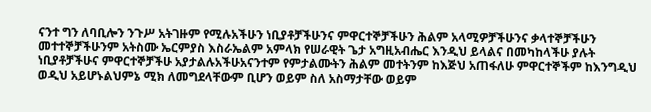ናንተ ግን ለባቢሎን ንጉሥ አትገዙም የሚሉአችሁን ነቢያቶቻችሁንና ምዋርተኞቻችሁን ሕልም አላሚዎቻችሁንና ቃላተኞቻችሁን መተተኞቻችሁንም አትስሙ ኤርምያስ እስራኤልም አምላክ የሠራዊት ጌታ አግዚአብሔር እንዲህ ይላልና በመካከላችሁ ያሉት ነቢያቶቻችሁና ምዋርተኞቻችሁ አያታልሉአችሁአናንተም የምታልሙትን ሕልም መተትንም ከእጅህ አጠፋለሁ ምዋርተኞችም ከእንግዲህ ወዲህ አይሆኑልህምኔ ሚክ ለመግደላቸውም ቢሆን ወይም ስለ አስማታቸው ወይም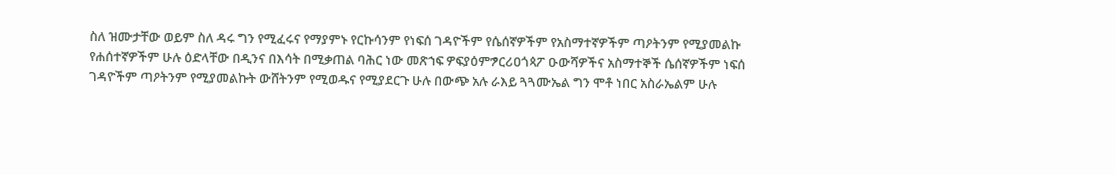ስለ ዝሙታቸው ወይም ስለ ዳሩ ግን የሚፈሩና የማያምኑ የርኩሳንም የነፍሰ ገዳዮችም የሴሰኛዎችም የአስማተኛዎችም ጣዖትንም የሚያመልኩ የሐሰተኛዎችም ሁሉ ዕድላቸው በዲንና በእሳት በሚቃጠል ባሕር ነው መጽኀፍ ዎፍያዕምፇርሪዐጎጳፖ ዑውሻዎችና አስማተኞች ሴሰኛዎችም ነፍሰ ገዳዮችም ጣዖትንም የሚያመልኩት ውሸትንም የሚወዱና የሚያደርጉ ሁሉ በውጭ አሉ ራእይ ጓጓሙኤል ግን ሞቶ ነበር አስራኤልም ሁሉ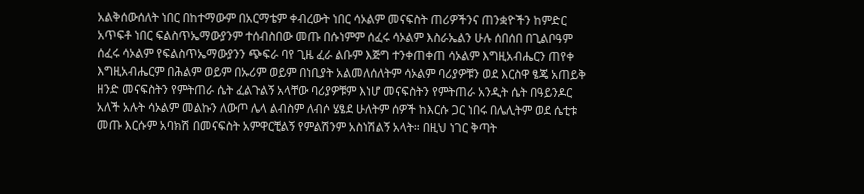አልቅሰውሰለት ነበር በከተማውም በአርማቴም ቀብረውት ነበር ሳኦልም መናፍስት ጠሪዎችንና ጠንቋዮችን ከምድር አጥፍቶ ነበር ፍልስጥኤማውያንም ተሰብስበው መጡ በሱነምም ሰፈሩ ሳኦልም እስራኤልን ሁሉ ሰበሰበ በጊልቦዓም ሰፈሩ ሳኦልም የፍልስጥኤማውያንን ጭፍራ ባየ ጊዜ ፈራ ልቡም እጅግ ተንቀጠቀጠ ሳኦልም እግዚአብሔርን ጠየቀ እግዚአብሔርም በሕልም ወይም በኡሪም ወይም በነቢያት አልመለሰለትም ሳኦልም ባሪያዎቹን ወደ እርስዋ ፄጄ አጠይቅ ዘንድ መናፍስትን የምትጠራ ሴት ፈልጉልኝ አላቸው ባሪያዎቹም እነሆ መናፍስትን የምትጠራ አንዲት ሴት በዓይንዶር አለች አሉት ሳኦልም መልኩን ለውጦ ሌላ ልብስም ለብሶ ሄፄደ ሁለትም ሰዎች ከእርሱ ጋር ነበሩ በሌሊትም ወደ ሴቲቱ መጡ እርሱም አባክሽ በመናፍስት አምዋርቺልኝ የምልሽንም አስነሽልኝ አላት። በዚህ ነገር ቅጣት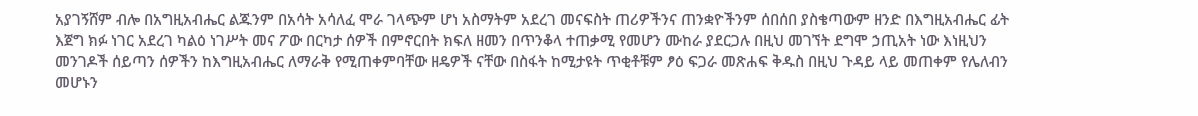አያገኝሸም ብሎ በአግዚአብሔር ልጁንም በአሳት አሳለፈ ሞራ ገላጭም ሆነ አስማትም አደረገ መናፍስት ጠሪዎችንና ጠንቋዮችንም ሰበሰበ ያስቄጣውም ዘንድ በእግዚአብሔር ፊት እጀግ ክፉ ነገር አደረገ ካልዕ ነገሥት መና ፖው በርካታ ሰዎች በምኖርበት ክፍለ ዘመን በጥንቆላ ተጠቃሚ የመሆን ሙከራ ያደርጋሉ በዚህ መገኘት ደግሞ ኃጢአት ነው እነዚህን መንገዶች ሰይጣን ሰዎችን ከእግዚአብሔር ለማራቅ የሚጠቀምባቸው ዘዴዎች ናቸው በስፋት ከሚታዩት ጥቂቶቹም ፆዕ ፍጋራ መጽሐፍ ቅዱስ በዚህ ጉዳይ ላይ መጠቀም የሌለብን መሆኑን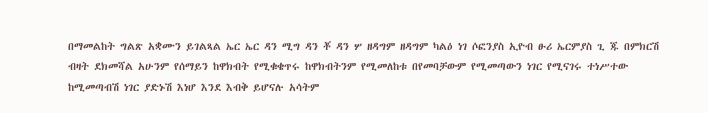በማመልከት ግልጽ አቋሙን ይገልጻል ኤር ኤር ዳን ሚግ ዳን ቾ ዳን ሦ ዘዳግም ዘዳግም ካልዕ ነገ ሶፎንያስ ኢዮብ ፁሪ ኤርምያስ ጊ ጁ በምክርሽ ብዛት ደክመሻል አሁንም የሰማይን ከዋክብት የሚቁቄጥሩ ከዋክብትንም የሚመለከቱ በየመባቻውም የሚመጣውን ነገር የሚናገሩ ተነሥተው ከሚመጣብሽ ነገር ያድኑሽ እነሆ እንደ እብቅ ይሆናሉ አሳትም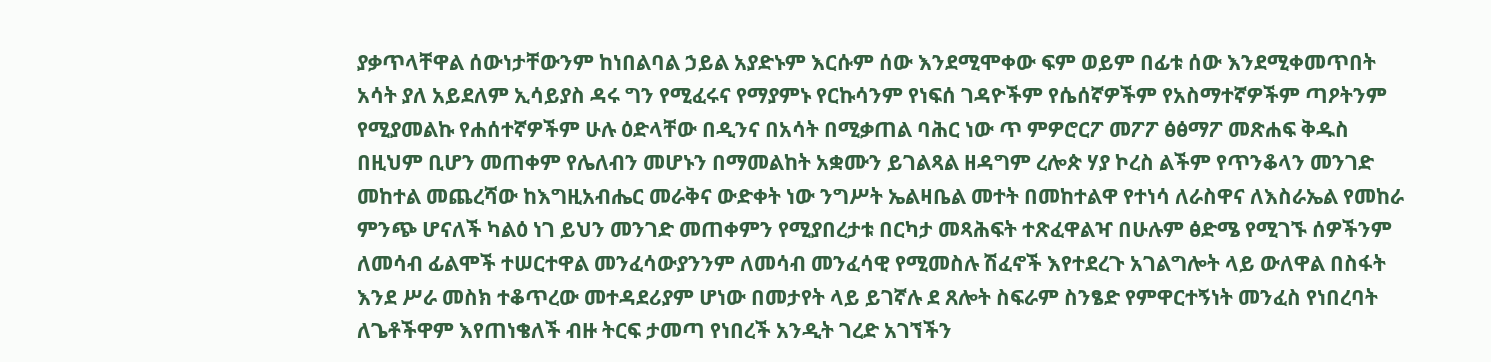ያቃጥላቸዋል ሰውነታቸውንም ከነበልባል ኃይል አያድኑም እርሱም ሰው እንደሚሞቀው ፍም ወይም በፊቱ ሰው እንደሚቀመጥበት አሳት ያለ አይደለም ኢሳይያስ ዳሩ ግን የሚፈሩና የማያምኑ የርኩሳንም የነፍሰ ገዳዮችም የሴሰኛዎችም የአስማተኛዎችም ጣዖትንም የሚያመልኩ የሐሰተኛዎችም ሁሉ ዕድላቸው በዲንና በአሳት በሚቃጠል ባሕር ነው ጥ ምዎሮርፖ መፖፖ ፅፅማፖ መጽሐፍ ቅዱስ በዚህም ቢሆን መጠቀም የሌለብን መሆኑን በማመልከት አቋሙን ይገልጻል ዘዳግም ረሎጵ ሃያ ኮረስ ልችም የጥንቆላን መንገድ መከተል መጨረሻው ከእግዚአብሔር መራቅና ውድቀት ነው ንግሥት ኤልዛቤል መተት በመከተልዋ የተነሳ ለራስዋና ለእስራኤል የመከራ ምንጭ ሆናለች ካልዕ ነገ ይህን መንገድ መጠቀምን የሚያበረታቱ በርካታ መጻሕፍት ተጽፈዋልዣ በሁሉም ፅድሜ የሚገኙ ሰዎችንም ለመሳብ ፊልሞች ተሠርተዋል መንፈሳውያንንም ለመሳብ መንፈሳዊ የሚመስሉ ሽፈኖች እየተደረጉ አገልግሎት ላይ ውለዋል በስፋት እንደ ሥራ መስክ ተቆጥረው መተዳደሪያም ሆነው በመታየት ላይ ይገኛሉ ደ ጸሎት ስፍራም ስንፄድ የምዋርተኝነት መንፈስ የነበረባት ለጌቶችዋም እየጠነቄለች ብዙ ትርፍ ታመጣ የነበረች አንዲት ገረድ አገኘችን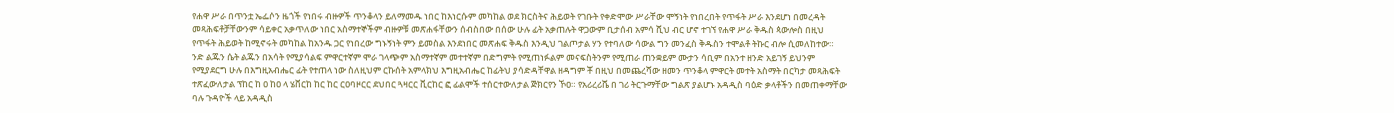የሐዋ ሥራ በጥንቷ ኤፌሶን ዜጎች የነበሩ ብዙዎች ጥንቆላን ይለማመዱ ነበር ከእነርሱም መካከል ወደ ክርስትና ሕይወት የገቡት የቀድሞው ሥራቸው ሞኝነት የነበረበት የጥፋት ሥራ እንደሆነ በመረዳት መጻሕፍቶቻቸውንም ሳይቀር አቃጥለው ነበር አስማተኞችም ብዙዎቹ መጽሐፋቸውን ሰብስበው በሰው ሁሉ ፊት አቃጠሉት ዋጋውም ቢታሰብ አምሳ ሺህ ብር ሆኖ ተገኘ የሐዋ ሥራ ቅዱስ ጳውሎስ በዚህ የጥፋት ሕይወት ከሚኖሩት መካከል ከአንዱ ጋር የነበረው ግኑኝነት ምን ይመስል እንደነበር መጽሐፍ ቅዱስ እንዲህ ገልጦታል ሃን የተባለው ሳውል ግን መንፈስ ቅዱስን ተሞልቶ ትኩር ብሎ ሲመለከተው። ንድ ልጁን ሴት ልጁን በአሳት የሚያሳልፍ ምዋርተኛም ሞራ ገላጭም አስማተኛም መተተኛም በድግምት የሚጠነፉልም መናፍስትንም የሚጠራ ጠንቋይም ሙታን ሳቢም በአንተ ዘንድ አይገኝ ይህንም የሚያደርግ ሁሉ በእግዚአብሔር ፊት የተጠላ ነው ስለዚህም ርኩሰት አምላክህ እግዚአብሔር ከፊትህ ያሳድዳቸዋል ዘዳግም ቾ በዚህ በመጨረሻው ዘመን ጥንቆላ ምዋርት መተት አስማት በርካታ መጻሕፍት ተጽፈውለታል ፕከር ከ ዐ ከዐ ላ ሄቨርከ ከር ከር ርዐባዞርር ደህበር ጓዛርር ቪርከር ፎ ፊልሞች ተሰርተውለታል ጅክርየን ኾዐ። የአሪረሪሼ በ ገሪ ትርጉማቸው ግልጽ ያልሆኑ አዳዲስ ባዕድ ቃላቶችን በመጠቀማቸው ባሉ ጉዳዮች ላይ አዳዲስ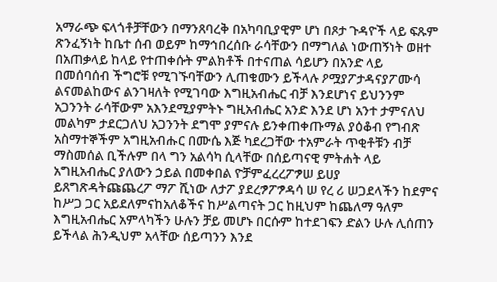አማራጭ ፍላጎቶቻቸውን በማንጸባረቅ በአካባቢያዊም ሆነ በጾታ ጉዳዮች ላይ ፍጹም ጽንፈኝነት ከቤተ ሰብ ወይም ከማኅበረሰቡ ራሳቸውን በማግለል ነውጠኝነት ወዘተ በአጠቃላይ ከላይ የተጠቀሱት ምልክቶች በተናጠል ሳይሆን በአንድ ላይ በመሰባሰብ ችግሮቹ የሚገኙባቸውን ሊጠቁሙን ይችላሉ ዖሟያፖታዳናያፖሙሳ ልናመልከውና ልንገዛለት የሚገባው እግዚአብሔር ብቻ እንደሆነና ይህንንም አጋንንት ራሳቸውም አእንደሚያምትኑ ግዚአብሔር አንድ እንደ ሆነ አንተ ታምናለህ መልካም ታደርጋለህ አጋንንት ደግሞ ያምናሉ ይንቀጠቀጡማል ያዕቆብ የግብጽ አስማተኞችም አግዚአብሑር በሙሴ እጅ ካደረጋቸው ተአምራት ጥቂቶቹን ብቻ ማስመሰል ቢችሉም በላ ግን አልሳካ ሲላቸው በሰይጣናዊ ምትሐት ላይ አግዚአብሔር ያለውን ኃይል በመቀበል ዮቻምፈረረፖፇሠ ይሀያ ይጸግጽዳትጩጨረፖ ማፖ ሺነው ለታፖ ያደረፇፖፇዳሳ ሠ የረ ሪ ሠጋደላችን ከደምና ከሥጋ ጋር አይደለምናከአለቆችና ከሥልጣናት ጋር ከዚህም ከጨለማ ዓለም እግዚአብሔር አምላካችን ሁሉን ቻይ መሆኑ በርሱም ከተደገፍን ድልን ሁሉ ሊሰጠን ይችላል ሕንዲህም አላቸው ሰይጣንን እንደ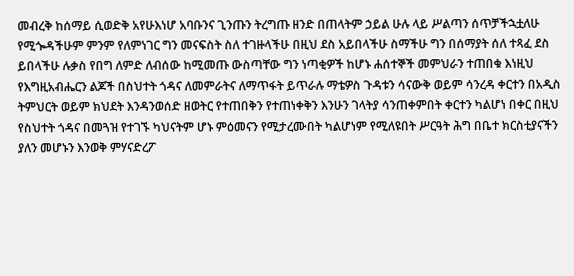መብረቅ ከሰማይ ሲወድቅ አየሁእነሆ አባቡንና ጊንጡን ትረግጡ ዘንድ በጠላትም ኃይል ሁሉ ላይ ሥልጣን ሰጥቻችኋቷለሁ የሚጐዳችሁም ምንም የለምነገር ግን መናፍስት ስለ ተገዙላችሁ በዚህ ደስ አይበላችሁ ስማችሁ ግን በሰማያት ሰለ ተጻፈ ደስ ይበላችሁ ሉቃስ የበግ ለምድ ለብሰው ከሚመጡ ውስጣቸው ግን ነጣቂዎች ከሆኑ ሐሰተኞች መምህራን ተጠበቁ እነዚህ የእግዚአብሔርን ልጆች በስህተት ጎዳና ለመምራትና ለማጥፋት ይጥራሉ ማቴዎስ ጉዳቱን ሳናውቅ ወይም ሳንረዳ ቀርተን በአዲስ ትምህርት ወይም ክህደት እንዳንወሰድ ዘወትር የተጠበቅን የተጠነቀቅን እንሁን ገላትያ ሳንጠቀምበት ቀርተን ካልሆነ በቀር በዚህ የስህተት ጎዳና በመጓዝ የተገኙ ካህናትም ሆኑ ምዕመናን የሚታረሙበት ካልሆነም የሚለዩበት ሥርዓት ሕግ በቤተ ክርስቲያናችን ያለን መሆኑን እንወቅ ምሃናድረፖ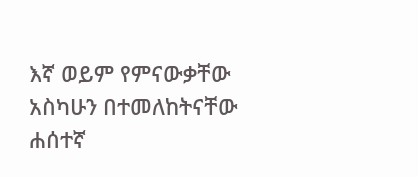እኛ ወይም የምናውቃቸው አስካሁን በተመለከትናቸው ሐሰተኛ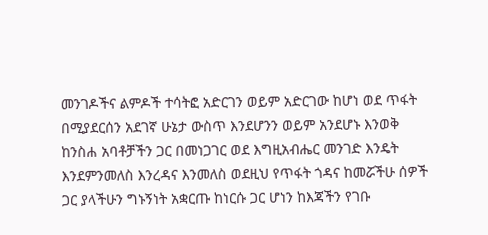መንገዶችና ልምዶች ተሳትፎ አድርገን ወይም አድርገው ከሆነ ወደ ጥፋት በሚያደርሰን አደገኛ ሁኔታ ውስጥ እንደሆንን ወይም አንደሆኑ እንወቅ ከንስሐ አባቶቻችን ጋር በመነጋገር ወደ እግዚአብሔር መንገድ እንዴት እንደምንመለስ እንረዳና እንመለስ ወደዚህ የጥፋት ጎዳና ከመሯችሁ ሰዎች ጋር ያላችሁን ግኑኝነት አቋርጡ ከነርሱ ጋር ሆነን ከእጃችን የገቡ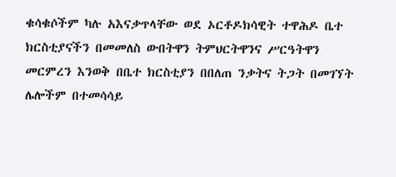ቁሳቁሶችም ካሉ አእናቃጥላቸው ወደ ኦርቶዶክሳዊት ተዋሕዶ ቤተ ክርስቲያናችን በመመለስ ውበትዋን ትምህርትዋንና ሥርዓትዋን መርምረን እንወቅ በቤተ ክርስቲያን በበለጠ ንቃትና ትጋት በመገኘት ሌሎችም በተመሳሳይ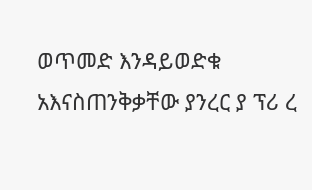ወጥመድ እንዳይወድቁ አእናስጠንቅቃቸው ያንረር ያ ፕሪ ረ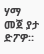ሃማ መጀ ያታ ድፖዎ።